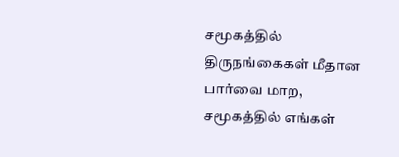சமூகத்தில் திருநங்கைகள் மீதான பார்வை மாற, சமூகத்தில் எங்கள்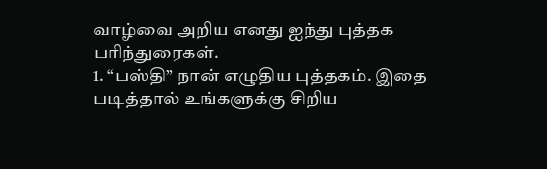வாழ்வை அறிய எனது ஐந்து புத்தக பரிந்துரைகள்.
1. “பஸ்தி” நான் எழுதிய புத்தகம். இதை படித்தால் உங்களுக்கு சிறிய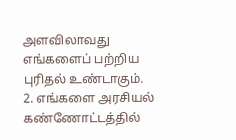அளவிலாவது எங்களைப் பற்றிய புரிதல் உண்டாகும்.
2. எங்களை அரசியல் கண்ணோட்டத்தில்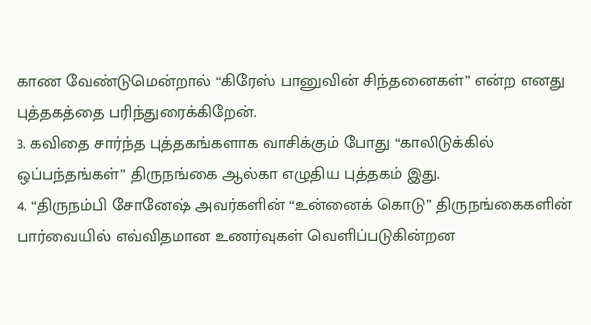காண வேண்டுமென்றால் “கிரேஸ் பானுவின் சிந்தனைகள்” என்ற எனது புத்தகத்தை பரிந்துரைக்கிறேன்.
3. கவிதை சார்ந்த புத்தகங்களாக வாசிக்கும் போது “காலிடுக்கில் ஒப்பந்தங்கள்” திருநங்கை ஆல்கா எழுதிய புத்தகம் இது.
4. “திருநம்பி சோனேஷ் அவர்களின் “உன்னைக் கொடு” திருநங்கைகளின் பார்வையில் எவ்விதமான உணர்வுகள் வெளிப்படுகின்றன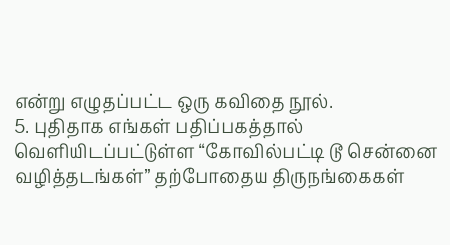என்று எழுதப்பட்ட ஒரு கவிதை நூல்.
5. புதிதாக எங்கள் பதிப்பகத்தால் வெளியிடப்பட்டுள்ள “கோவில்பட்டி டூ சென்னை வழித்தடங்கள்” தற்போதைய திருநங்கைகள்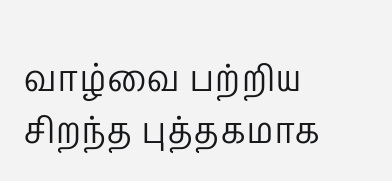வாழ்வை பற்றிய சிறந்த புத்தகமாக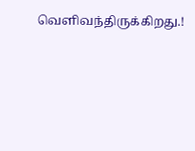வெளிவந்திருக்கிறது.!